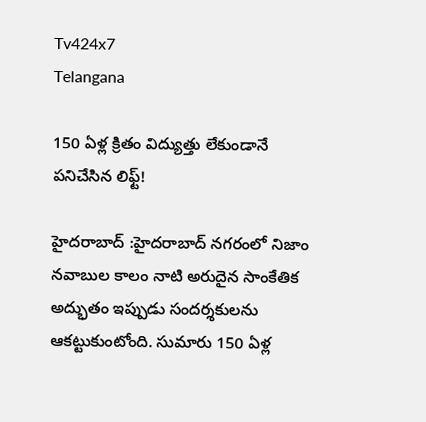Tv424x7
Telangana

150 ఏళ్ల క్రితం విద్యుత్తు లేకుండానే పనిచేసిన లిఫ్ట్‌!

హైదరాబాద్‌ :హైదరాబాద్‌ నగరంలో నిజాం నవాబుల కాలం నాటి అరుదైన సాంకేతిక అద్భుతం ఇప్పుడు సందర్శకులను ఆకట్టుకుంటోంది. సుమారు 150 ఏళ్ల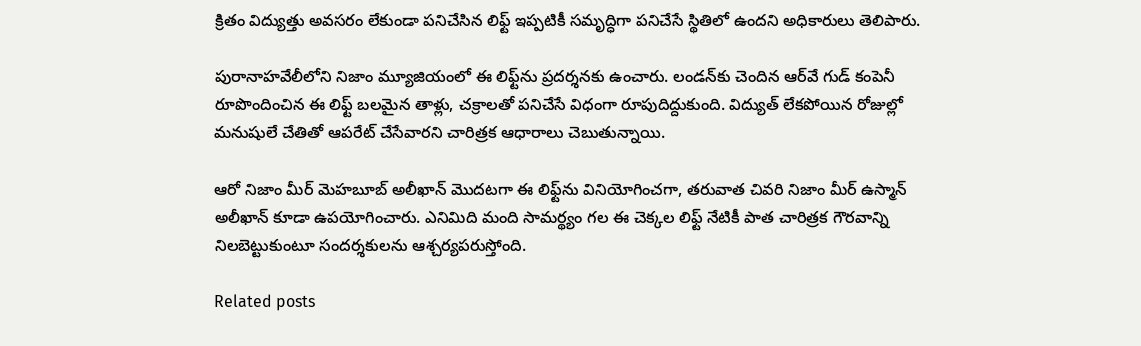క్రితం విద్యుత్తు అవసరం లేకుండా పనిచేసిన లిఫ్ట్ ఇప్పటికీ సమృద్ధిగా పనిచేసే స్థితిలో ఉందని అధికారులు తెలిపారు.

పురానాహవేలీలోని నిజాం మ్యూజియంలో ఈ లిఫ్ట్‌ను ప్రదర్శనకు ఉంచారు. లండన్‌కు చెందిన ఆర్‌వే గుడ్‌ కంపెనీ రూపొందించిన ఈ లిఫ్ట్‌ బలమైన తాళ్లు, చక్రాలతో పనిచేసే విధంగా రూపుదిద్దుకుంది. విద్యుత్‌ లేకపోయిన రోజుల్లో మనుషులే చేతితో ఆపరేట్‌ చేసేవారని చారిత్రక ఆధారాలు చెబుతున్నాయి.

ఆరో నిజాం మీర్‌ మెహబూబ్‌ అలీఖాన్‌ మొదటగా ఈ లిఫ్ట్‌ను వినియోగించగా, తరువాత చివరి నిజాం మీర్‌ ఉస్మాన్‌ అలీఖాన్‌ కూడా ఉపయోగించారు. ఎనిమిది మంది సామర్థ్యం గల ఈ చెక్కల లిఫ్ట్‌ నేటికీ పాత చారిత్రక గౌరవాన్ని నిలబెట్టుకుంటూ సందర్శకులను ఆశ్చర్యపరుస్తోంది.

Related posts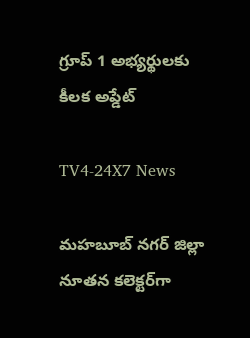గ్రూప్ 1 అభ్యర్థులకు కీలక అప్డేట్

TV4-24X7 News

మహబూబ్ నగర్ జిల్లా నూతన కలెక్టర్‌గా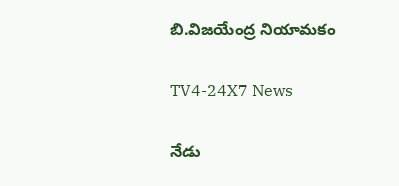బి.విజయేంద్ర నియామకం

TV4-24X7 News

నేడు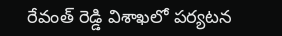రేవంత్ రెడ్డి విశాఖలో పర్యటన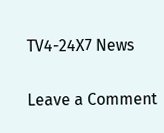TV4-24X7 News

Leave a Comment